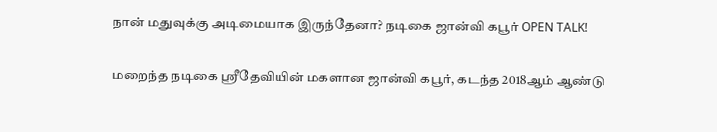நான் மதுவுக்கு அடிமையாக இருந்தேனா? நடிகை ஜான்வி கபூர் OPEN TALK!

மறைந்த நடிகை ஸ்ரீதேவியின் மகளான ஜான்வி கபூர், கடந்த 2018ஆம் ஆண்டு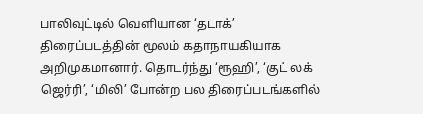பாலிவுட்டில் வெளியான ‘தடாக்’ திரைப்படத்தின் மூலம் கதாநாயகியாக அறிமுகமானார். தொடர்ந்து ‘ரூஹி’, ‘குட் லக் ஜெர்ரி’, ‘மிலி’ போன்ற பல திரைப்படங்களில்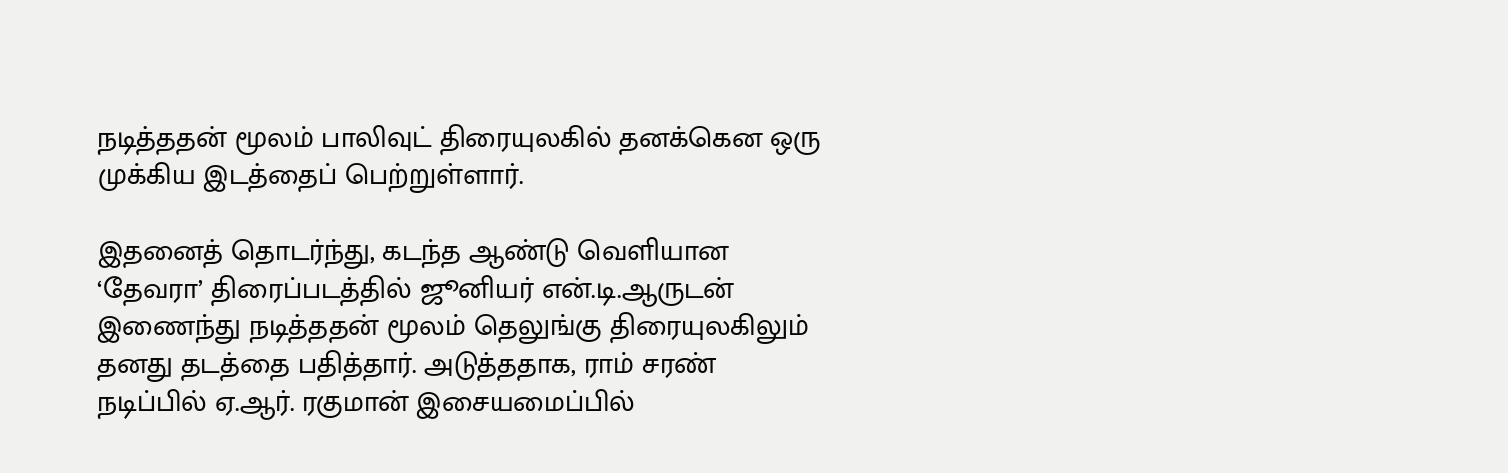நடித்ததன் மூலம் பாலிவுட் திரையுலகில் தனக்கென ஒரு முக்கிய இடத்தைப் பெற்றுள்ளார்.

இதனைத் தொடர்ந்து, கடந்த ஆண்டு வெளியான ‘தேவரா’ திரைப்படத்தில் ஜூனியர் என்.டி.ஆருடன் இணைந்து நடித்ததன் மூலம் தெலுங்கு திரையுலகிலும் தனது தடத்தை பதித்தார். அடுத்ததாக, ராம் சரண் நடிப்பில் ஏ.ஆர். ரகுமான் இசையமைப்பில்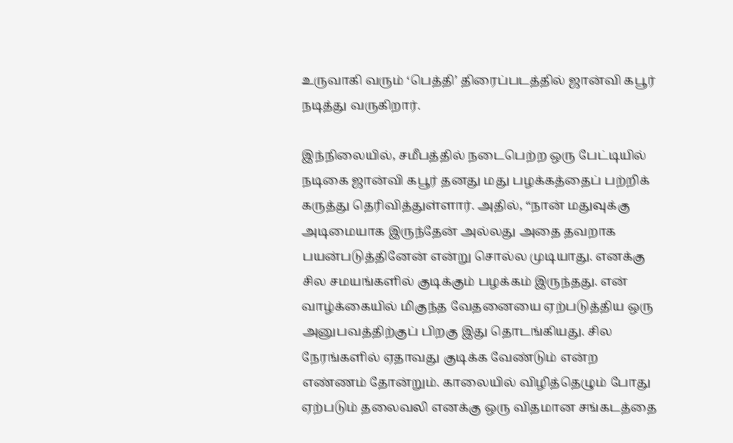உருவாகி வரும் ‘பெத்தி’ திரைப்படத்தில் ஜான்வி கபூர் நடித்து வருகிறார்.

இந்நிலையில், சமீபத்தில் நடைபெற்ற ஒரு பேட்டியில் நடிகை ஜான்வி கபூர் தனது மது பழக்கத்தைப் பற்றிக் கருத்து தெரிவித்துள்ளார். அதில், “நான் மதுவுக்கு அடிமையாக இருந்தேன் அல்லது அதை தவறாக பயன்படுத்தினேன் என்று சொல்ல முடியாது. எனக்கு சில சமயங்களில் குடிக்கும் பழக்கம் இருந்தது. என் வாழ்க்கையில் மிகுந்த வேதனையை ஏற்படுத்திய ஒரு அனுபவத்திற்குப் பிறகு இது தொடங்கியது. சில நேரங்களில் ஏதாவது குடிக்க வேண்டும் என்ற எண்ணம் தோன்றும். காலையில் விழித்தெழும் போது ஏற்படும் தலைவலி எனக்கு ஒரு விதமான சங்கடத்தை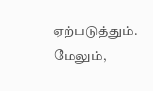ஏற்படுத்தும். மேலும்,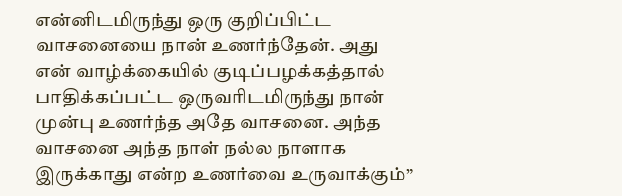என்னிடமிருந்து ஒரு குறிப்பிட்ட வாசனையை நான் உணர்ந்தேன். அது என் வாழ்க்கையில் குடிப்பழக்கத்தால் பாதிக்கப்பட்ட ஒருவரிடமிருந்து நான் முன்பு உணர்ந்த அதே வாசனை. அந்த வாசனை அந்த நாள் நல்ல நாளாக இருக்காது என்ற உணர்வை உருவாக்கும்”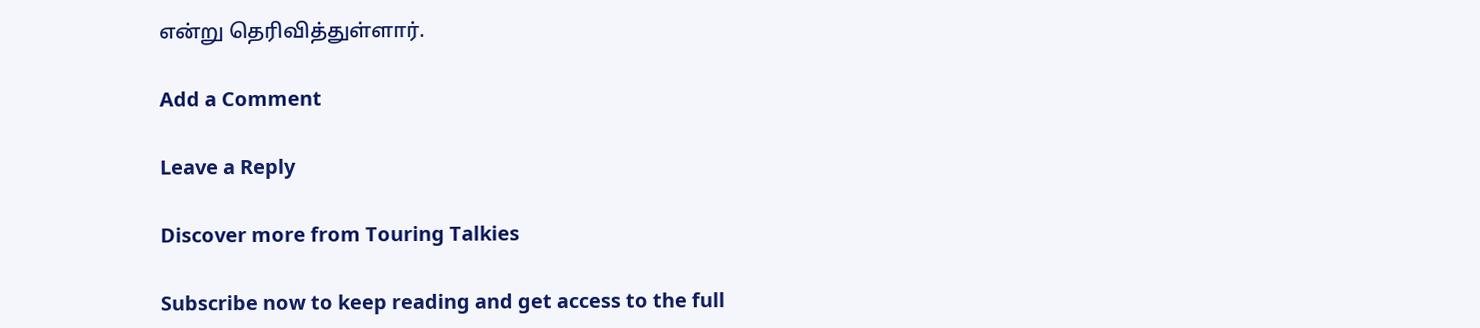என்று தெரிவித்துள்ளார்.

Add a Comment

Leave a Reply

Discover more from Touring Talkies

Subscribe now to keep reading and get access to the full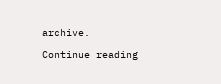archive.

Continue reading